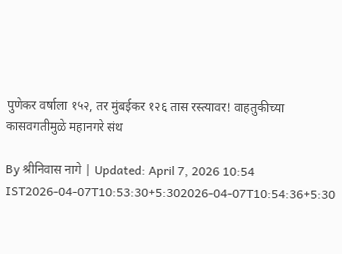पुणेकर वर्षाला १५२, तर मुंबईकर १२६ तास रस्त्यावर! वाहतुकीच्या कासवगतीमुळे महानगरे संथ

By श्रीनिवास नागे | Updated: April 7, 2026 10:54 IST2026-04-07T10:53:30+5:302026-04-07T10:54:36+5:30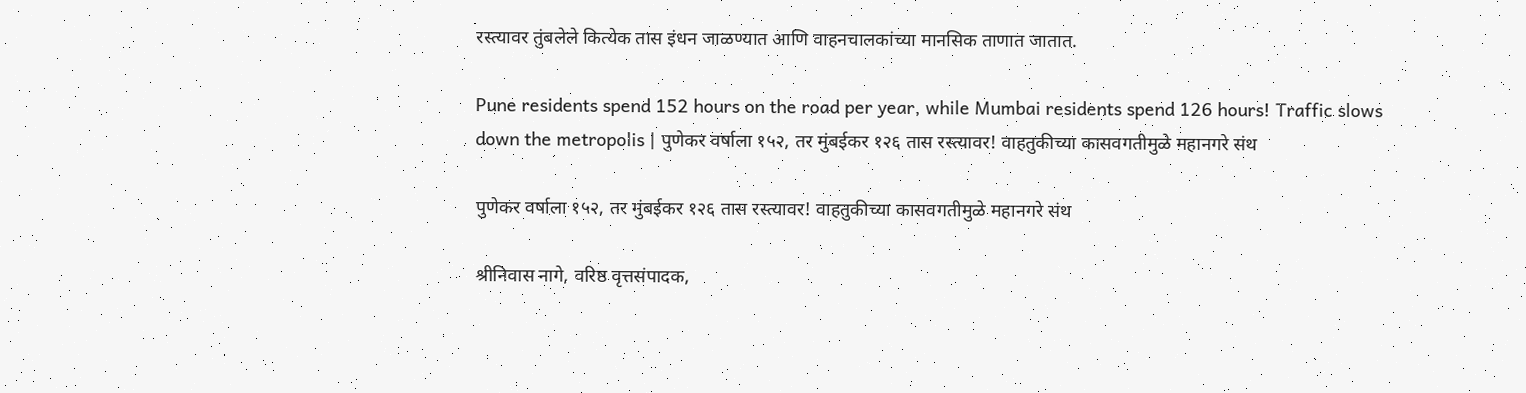रस्त्यावर तुंबलेले कित्येक तास इंधन जाळण्यात आणि वाहनचालकांच्या मानसिक ताणात जातात.

Pune residents spend 152 hours on the road per year, while Mumbai residents spend 126 hours! Traffic slows down the metropolis | पुणेकर वर्षाला १५२, तर मुंबईकर १२६ तास रस्त्यावर! वाहतुकीच्या कासवगतीमुळे महानगरे संथ

पुणेकर वर्षाला १५२, तर मुंबईकर १२६ तास रस्त्यावर! वाहतुकीच्या कासवगतीमुळे महानगरे संथ

श्रीनिवास नागे, वरिष्ठ वृत्तसंपादक,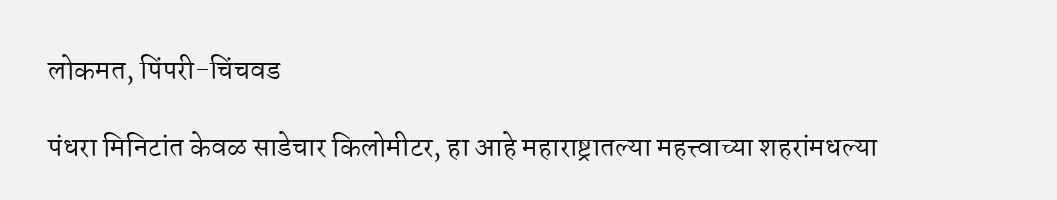लोकमत, पिंपरी-चिंचवड

पंधरा मिनिटांत केवळ साडेचार किलोमीटर, हा आहे महाराष्ट्रातल्या महत्त्वाच्या शहरांमधल्या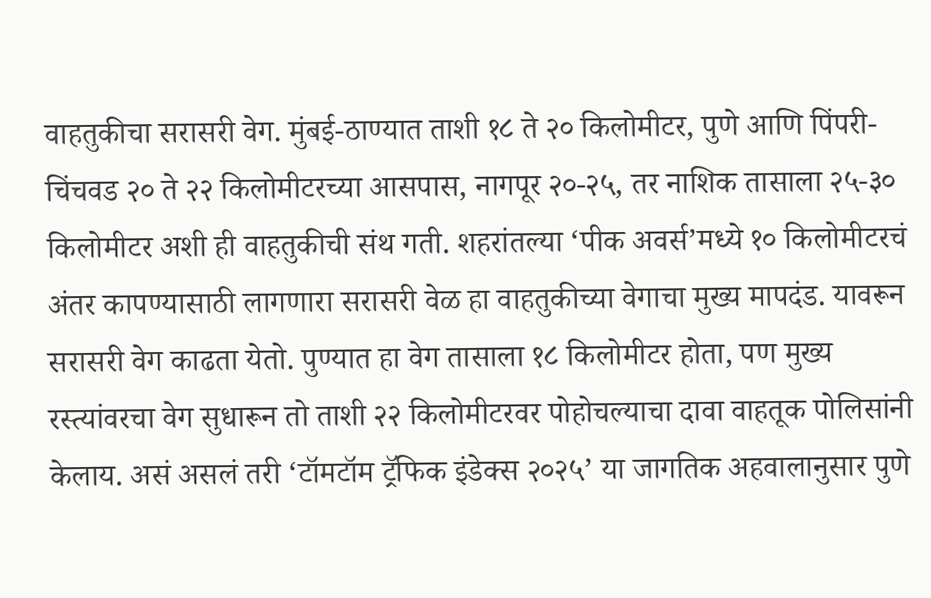वाहतुकीचा सरासरी वेग. मुंबई-ठाण्यात ताशी १८ ते २० किलोमीटर, पुणे आणि पिंपरी-चिंचवड २० ते २२ किलोमीटरच्या आसपास, नागपूर २०-२५, तर नाशिक तासाला २५-३० किलोमीटर अशी ही वाहतुकीची संथ गती. शहरांतल्या ‘पीक अवर्स’मध्ये १० किलोमीटरचं अंतर कापण्यासाठी लागणारा सरासरी वेळ हा वाहतुकीच्या वेगाचा मुख्य मापदंड. यावरून सरासरी वेग काढता येतो. पुण्यात हा वेग तासाला १८ किलोमीटर होता, पण मुख्य रस्त्यांवरचा वेग सुधारून तो ताशी २२ किलोमीटरवर पोहोचल्याचा दावा वाहतूक पोलिसांनी केलाय. असं असलं तरी ‘टॉमटॉम ट्रॅफिक इंडेक्स २०२५’ या जागतिक अहवालानुसार पुणे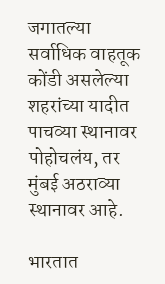जगातल्या सर्वाधिक वाहतूक कोंडी असलेल्या शहरांच्या यादीत पाचव्या स्थानावर पोहोचलंय, तर मुंबई अठराव्या स्थानावर आहे.

भारतात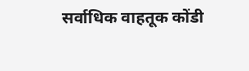सर्वाधिक वाहतूक कोंडी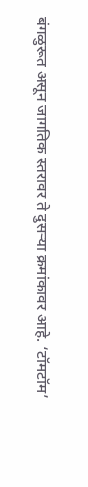बंगळुरूत असून जागतिक स्तरावर ते दुसऱ्या क्रमांकावर आहे. ‘टॉमटॉम’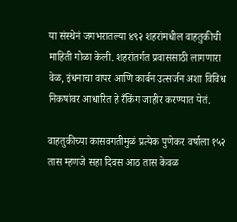या संस्थेनं जगभरातल्या ४९२ शहरांमधील वाहतुकीची माहिती गोळा केली. शहरांतर्गत प्रवाससाठी लागणारा वेळ, इंधनाचा वापर आणि कार्बन उत्सर्जन अशा विविध निकषांवर आधारित हे रँकिंग जाहीर करण्यात येतं.

वाहतुकीच्या कासवगतीमुळं प्रत्येक पुणेकर वर्षाला १५२ तास म्हणजे सहा दिवस आठ तास केवळ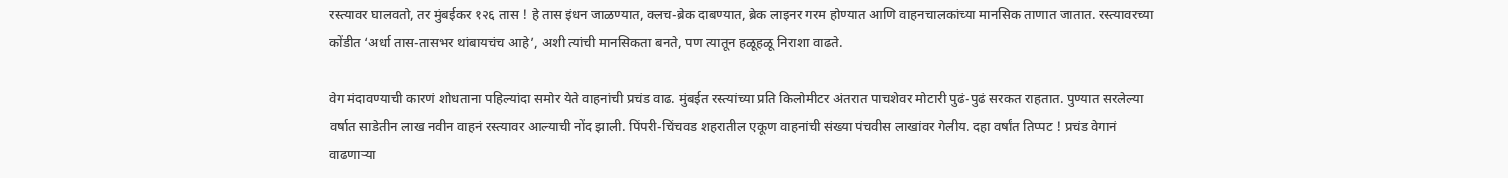रस्त्यावर घालवतो, तर मुंबईकर १२६ तास ! हे तास इंधन जाळण्यात, क्लच-ब्रेक दाबण्यात, ब्रेक लाइनर गरम होण्यात आणि वाहनचालकांच्या मानसिक ताणात जातात. रस्त्यावरच्या कोंडीत ‘अर्धा तास-तासभर थांबायचंच आहे’, अशी त्यांची मानसिकता बनते, पण त्यातून हळूहळू निराशा वाढते.

वेग मंदावण्याची कारणं शोधताना पहिल्यांदा समोर येते वाहनांची प्रचंड वाढ. मुंबईत रस्त्यांच्या प्रति किलोमीटर अंतरात पाचशेवर मोटारी पुढं-पुढं सरकत राहतात. पुण्यात सरलेल्या वर्षात साडेतीन लाख नवीन वाहनं रस्त्यावर आल्याची नोंद झाली. पिंपरी-चिंचवड शहरातील एकूण वाहनांची संख्या पंचवीस लाखांवर गेलीय. दहा वर्षांत तिप्पट ! प्रचंड वेगानं वाढणाऱ्या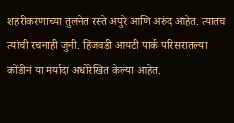शहरीकरणाच्या तुलनेत रस्ते अपुरे आणि अरुंद आहेत. त्यातच त्यांची रचनाही जुनी. हिंजवडी आयटी पार्क परिसरातल्या कोंडीनं या मर्यादा अधोरेखित केल्या आहेत.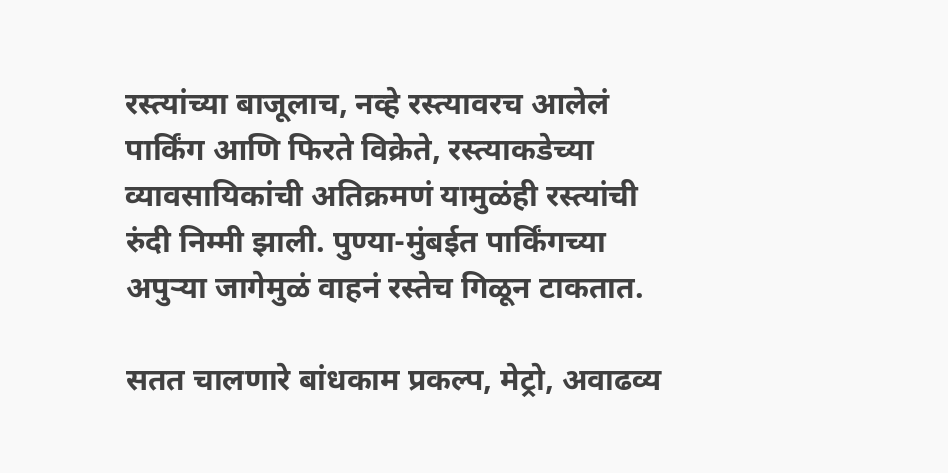रस्त्यांच्या बाजूलाच, नव्हे रस्त्यावरच आलेलं पार्किंग आणि फिरते विक्रेते, रस्त्याकडेच्या व्यावसायिकांची अतिक्रमणं यामुळंही रस्त्यांची रुंदी निम्मी झाली. पुण्या-मुंबईत पार्किंगच्या अपुऱ्या जागेमुळं वाहनं रस्तेच गिळून टाकतात.

सतत चालणारे बांधकाम प्रकल्प, मेट्रो, अवाढव्य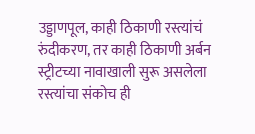उड्डाणपूल, काही ठिकाणी रस्त्यांचं रुंदीकरण, तर काही ठिकाणी अर्बन स्ट्रीटच्या नावाखाली सुरू असलेला रस्त्यांचा संकोच ही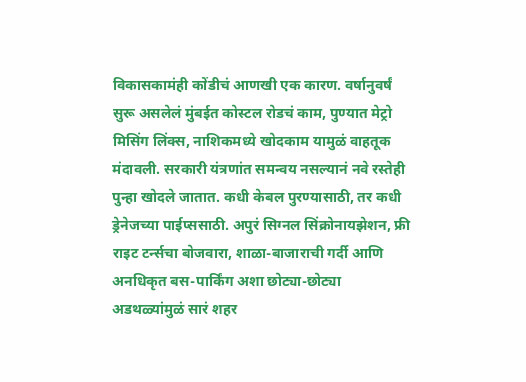विकासकामंही कोंडीचं आणखी एक कारण. वर्षानुवर्षं सुरू असलेलं मुंबईत कोस्टल रोडचं काम, पुण्यात मेट्रो मिसिंग लिंक्स, नाशिकमध्ये खोदकाम यामुळं वाहतूक मंदावली. सरकारी यंत्रणांत समन्वय नसल्यानं नवे रस्तेही पुन्हा खोदले जातात. कधी केबल पुरण्यासाठी, तर कधी ड्रेनेजच्या पाईप्ससाठी. अपुरं सिग्नल सिंक्रोनायझेशन, फ्री राइट टर्न्सचा बोजवारा, शाळा-बाजाराची गर्दी आणि अनधिकृत बस-पार्किंग अशा छोट्या-छोट्या अडथळ्यांमुळं सारं शहर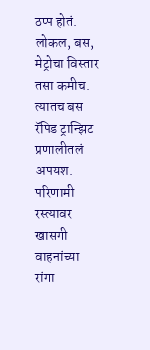ठप्प होतं. लोकल, बस, मेट्रोचा विस्तार तसा कमीच. त्यातच बस रॅपिड ट्रान्झिट प्रणालीतलं अपयश. परिणामी रस्त्यावर खासगी वाहनांच्या रांगा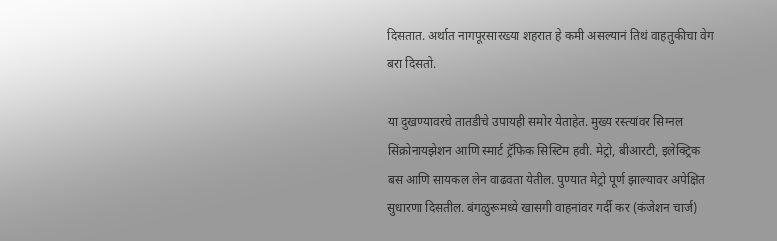दिसतात. अर्थात नागपूरसारख्या शहरात हे कमी असल्यानं तिथं वाहतुकीचा वेग बरा दिसतो.

या दुखण्यावरचे तातडीचे उपायही समोर येताहेत. मुख्य रस्त्यांवर सिग्नल सिंक्रोनायझेशन आणि स्मार्ट ट्रॅफिक सिस्टिम हवी. मेट्रो, बीआरटी, इलेक्ट्रिक बस आणि सायकल लेन वाढवता येतील. पुण्यात मेट्रो पूर्ण झाल्यावर अपेक्षित सुधारणा दिसतील. बंगळुरूमध्ये खासगी वाहनांवर गर्दी कर (कंजेशन चार्ज)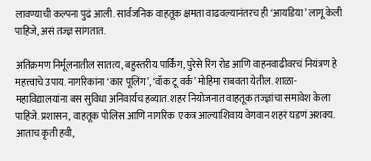लावण्याची कल्पना पुढं आली. सार्वजनिक वाहतूक क्षमता वाढवल्यानंतरच ही ‘आयडिया’ लागू केली पाहिजे, असं तज्ज्ञ सांगतात.

अतिक्रमण निर्मूलनातील सातत्य, बहुस्तरीय पार्किंग, पुरेसे रिंग रोड आणि वाहनवाढीवरचं नियंत्रण हे महत्त्वाचे उपाय. नागरिकांना ‘कार पूलिंग’, ‘वॉक टू वर्क’ मोहिमा राबवता येतील. शाळा-महाविद्यालयांना बस सुविधा अनिवार्यच हव्यात. शहर नियोजनात वाहतूक तज्ज्ञांचा समावेश केला पाहिजे. प्रशासन, वाहतूक पोलिस आणि नागरिक  एकत्र आल्याशिवाय वेगवान शहरं घडणं अशक्य. आताच कृती हवी,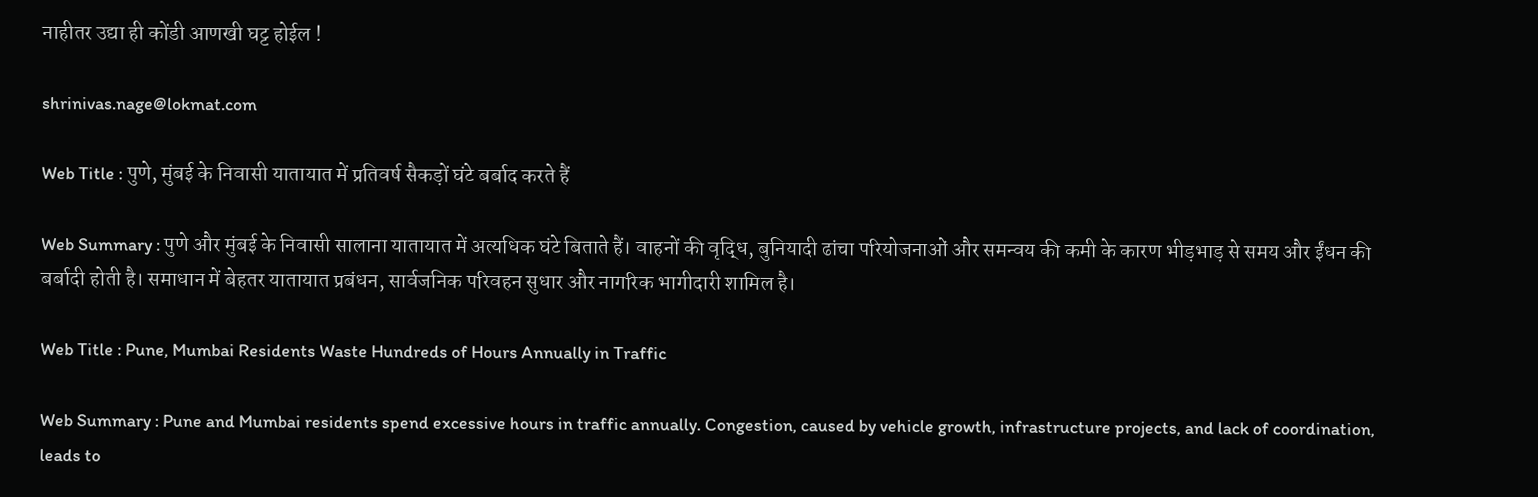नाहीतर उद्या ही कोंडी आणखी घट्ट होईल !

shrinivas.nage@lokmat.com

Web Title : पुणे, मुंबई के निवासी यातायात में प्रतिवर्ष सैकड़ों घंटे बर्बाद करते हैं

Web Summary : पुणे और मुंबई के निवासी सालाना यातायात में अत्यधिक घंटे बिताते हैं। वाहनों की वृद्धि, बुनियादी ढांचा परियोजनाओं और समन्वय की कमी के कारण भीड़भाड़ से समय और ईंधन की बर्बादी होती है। समाधान में बेहतर यातायात प्रबंधन, सार्वजनिक परिवहन सुधार और नागरिक भागीदारी शामिल है।

Web Title : Pune, Mumbai Residents Waste Hundreds of Hours Annually in Traffic

Web Summary : Pune and Mumbai residents spend excessive hours in traffic annually. Congestion, caused by vehicle growth, infrastructure projects, and lack of coordination, leads to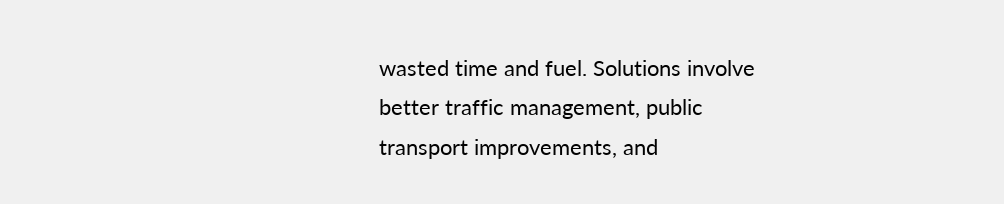wasted time and fuel. Solutions involve better traffic management, public transport improvements, and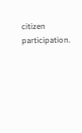citizen participation.